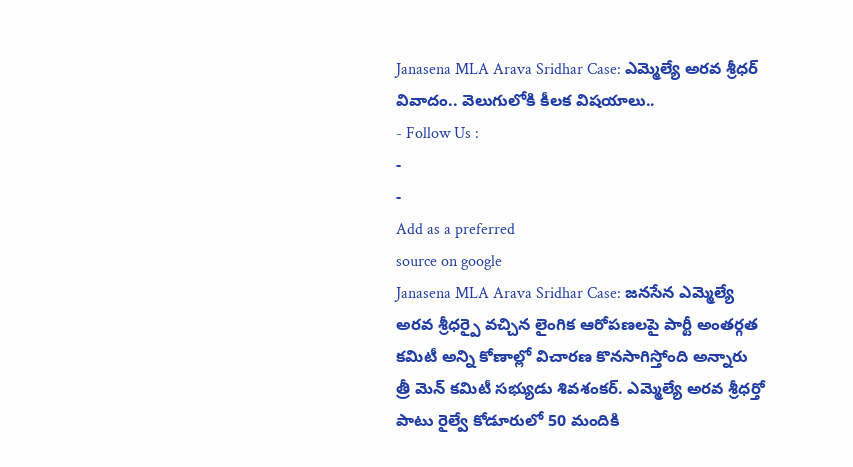Janasena MLA Arava Sridhar Case: ఎమ్మెల్యే అరవ శ్రీధర్ వివాదం.. వెలుగులోకి కీలక విషయాలు..
- Follow Us :
-
-
Add as a preferred
source on google
Janasena MLA Arava Sridhar Case: జనసేన ఎమ్మెల్యే అరవ శ్రీధర్పై వచ్చిన లైంగిక ఆరోపణలపై పార్టీ అంతర్గత కమిటీ అన్ని కోణాల్లో విచారణ కొనసాగిస్తోంది అన్నారు త్రీ మెన్ కమిటీ సభ్యుడు శివశంకర్. ఎమ్మెల్యే అరవ శ్రీధర్తో పాటు రైల్వే కోడూరులో 50 మందికి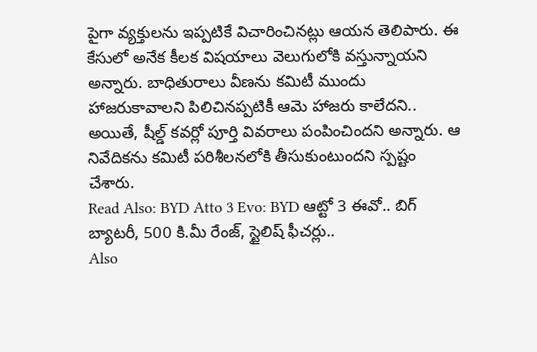పైగా వ్యక్తులను ఇప్పటికే విచారించినట్లు ఆయన తెలిపారు. ఈ కేసులో అనేక కీలక విషయాలు వెలుగులోకి వస్తున్నాయని అన్నారు. బాధితురాలు వీణను కమిటీ ముందు హాజరుకావాలని పిలిచినప్పటికీ ఆమె హాజరు కాలేదని.. అయితే, షీల్డ్ కవర్లో పూర్తి వివరాలు పంపించిందని అన్నారు. ఆ నివేదికను కమిటీ పరిశీలనలోకి తీసుకుంటుందని స్పష్టం చేశారు.
Read Also: BYD Atto 3 Evo: BYD ఆట్టో 3 ఈవో.. బిగ్ బ్యాటరీ, 500 కి.మీ రేంజ్, స్టైలిష్ ఫీచర్లు..
Also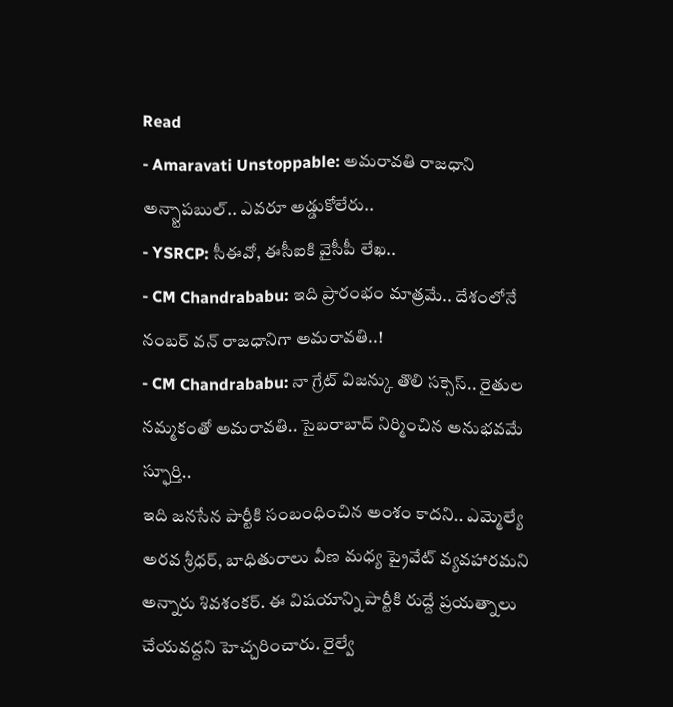Read
- Amaravati Unstoppable: అమరావతి రాజధాని అన్స్టాపబుల్.. ఎవరూ అడ్డుకోలేరు..
- YSRCP: సీఈవో, ఈసీఐకి వైసీపీ లేఖ..
- CM Chandrababu: ఇది ప్రారంభం మాత్రమే.. దేశంలోనే నంబర్ వన్ రాజధానిగా అమరావతి..!
- CM Chandrababu: నా గ్రేట్ విజన్కు తొలి సక్సెస్.. రైతుల నమ్మకంతో అమరావతి.. సైబరాబాద్ నిర్మించిన అనుభవమే స్ఫూర్తి..
ఇది జనసేన పార్టీకి సంబంధించిన అంశం కాదని.. ఎమ్మెల్యే అరవ శ్రీధర్, బాధితురాలు వీణ మధ్య ప్రైవేట్ వ్యవహారమని అన్నారు శివశంకర్. ఈ విషయాన్ని పార్టీకి రుద్దే ప్రయత్నాలు చేయవద్దని హెచ్చరించారు. రైల్వే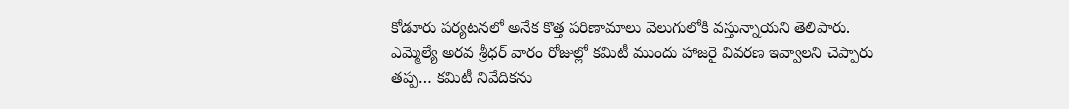కోడూరు పర్యటనలో అనేక కొత్త పరిణామాలు వెలుగులోకి వస్తున్నాయని తెలిపారు. ఎమ్మెల్యే అరవ శ్రీధర్ వారం రోజుల్లో కమిటీ ముందు హాజరై వివరణ ఇవ్వాలని చెప్పారు తప్ప… కమిటీ నివేదికను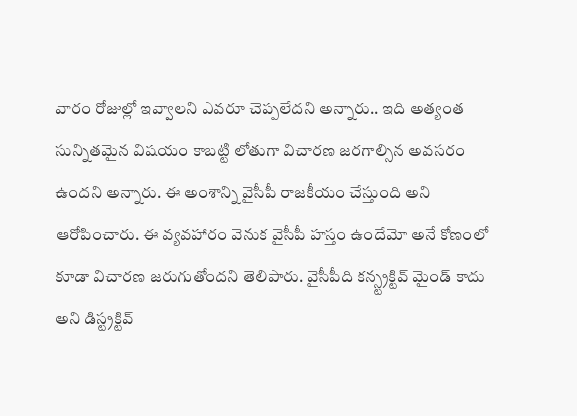వారం రోజుల్లో ఇవ్వాలని ఎవరూ చెప్పలేదని అన్నారు.. ఇది అత్యంత సున్నితమైన విషయం కాబట్టి లోతుగా విచారణ జరగాల్సిన అవసరం ఉందని అన్నారు. ఈ అంశాన్ని వైసీపీ రాజకీయం చేస్తుంది అని ఆరోపించారు. ఈ వ్యవహారం వెనుక వైసీపీ హస్తం ఉందేమో అనే కోణంలో కూడా విచారణ జరుగుతోందని తెలిపారు. వైసీపీది కన్స్ట్రక్టివ్ మైండ్ కాదు అని డిస్ట్రక్టివ్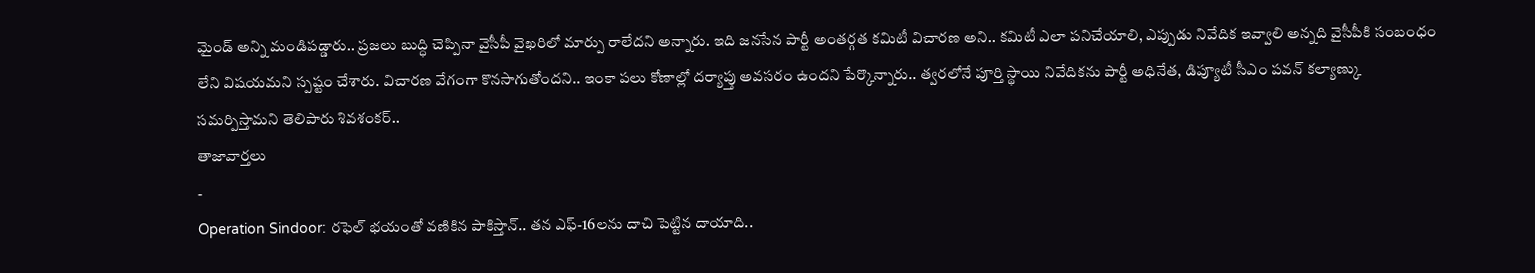మైండ్ అన్ని మండిపడ్డారు.. ప్రజలు బుద్ధి చెప్పినా వైసీపీ వైఖరిలో మార్పు రాలేదని అన్నారు. ఇది జనసేన పార్టీ అంతర్గత కమిటీ విచారణ అని.. కమిటీ ఎలా పనిచేయాలి, ఎప్పుడు నివేదిక ఇవ్వాలి అన్నది వైసీపీకి సంబంధం లేని విషయమని స్పష్టం చేశారు. విచారణ వేగంగా కొనసాగుతోందని.. ఇంకా పలు కోణాల్లో దర్యాప్తు అవసరం ఉందని పేర్కొన్నారు.. త్వరలోనే పూర్తి స్థాయి నివేదికను పార్టీ అధినేత, డిప్యూటీ సీఎం పవన్ కల్యాణ్కు సమర్పిస్తామని తెలిపారు శివశంకర్..
తాజావార్తలు
-
Operation Sindoor: రఫెల్ భయంతో వణికిన పాకిస్తాన్.. తన ఎఫ్-16లను దాచి పెట్టిన దాయాది..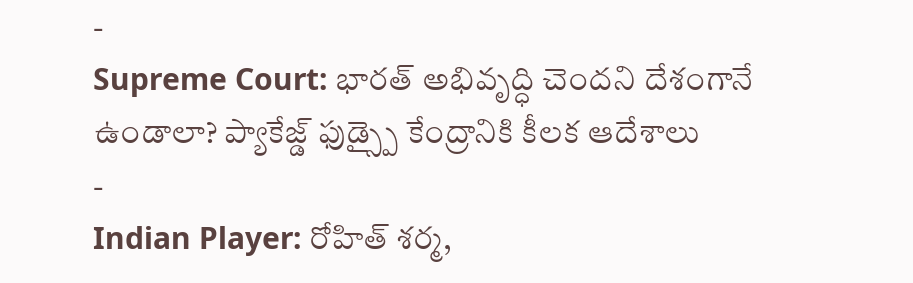-
Supreme Court: భారత్ అభివృద్ధి చెందని దేశంగానే ఉండాలా? ప్యాకేజ్డ్ ఫుడ్స్పై కేంద్రానికి కీలక ఆదేశాలు
-
Indian Player: రోహిత్ శర్మ,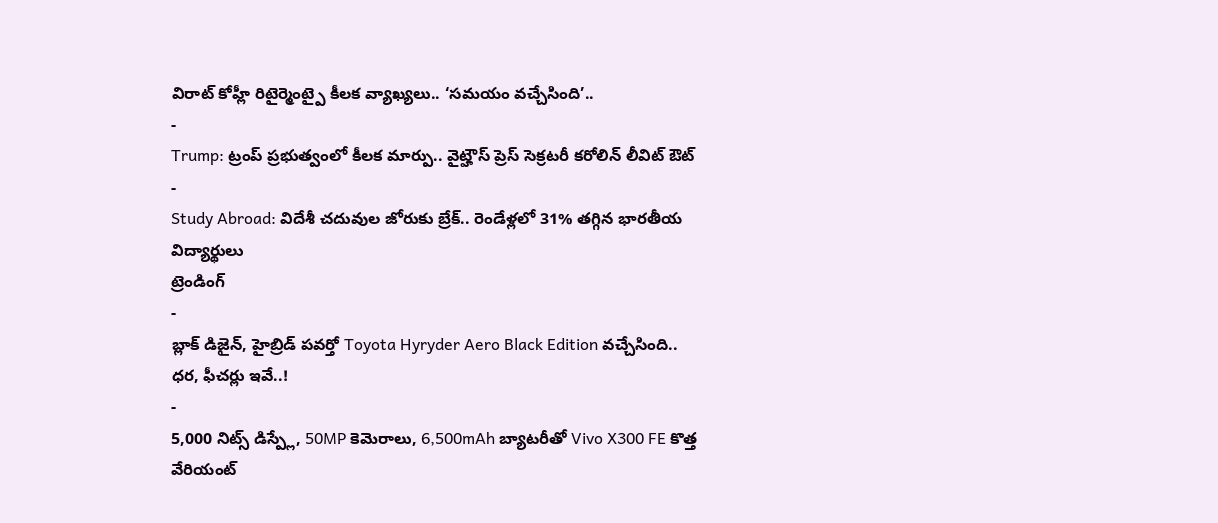విరాట్ కోహ్లీ రిటైర్మెంట్పై కీలక వ్యాఖ్యలు.. ‘సమయం వచ్చేసింది’..
-
Trump: ట్రంప్ ప్రభుత్వంలో కీలక మార్పు.. వైట్హౌస్ ప్రెస్ సెక్రటరీ కరోలిన్ లీవిట్ ఔట్
-
Study Abroad: విదేశీ చదువుల జోరుకు బ్రేక్.. రెండేళ్లలో 31% తగ్గిన భారతీయ విద్యార్థులు
ట్రెండింగ్
-
బ్లాక్ డిజైన్, హైబ్రిడ్ పవర్తో Toyota Hyryder Aero Black Edition వచ్చేసింది.. ధర, ఫీచర్లు ఇవే..!
-
5,000 నిట్స్ డిస్ప్లే, 50MP కెమెరాలు, 6,500mAh బ్యాటరీతో Vivo X300 FE కొత్త వేరియంట్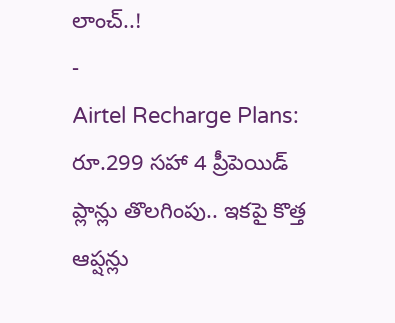లాంచ్..!
-
Airtel Recharge Plans: రూ.299 సహా 4 ప్రీపెయిడ్ ప్లాన్లు తొలగింపు.. ఇకపై కొత్త ఆప్షన్లు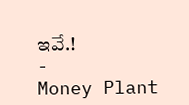ఇవే.!
-
Money Plant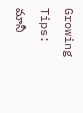Growing Tips: మానీ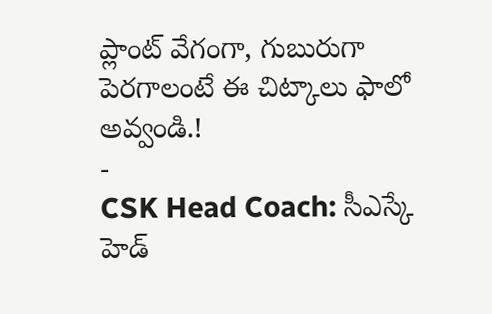ప్లాంట్ వేగంగా, గుబురుగా పెరగాలంటే ఈ చిట్కాలు ఫాలో అవ్వండి.!
-
CSK Head Coach: సీఎస్కే హెడ్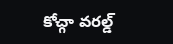కోచ్గా వరల్డ్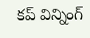కప్ విన్నింగ్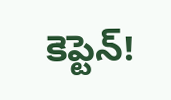కెప్టెన్!